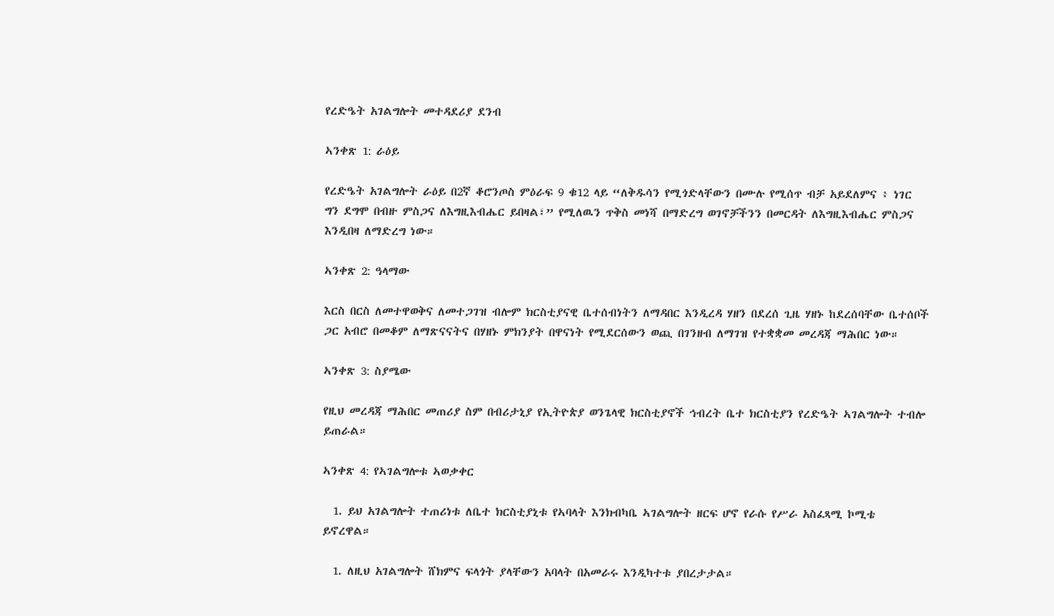የረድዔት አገልግሎት መተዳደሪያ ደንብ

ኣንቀጽ 1: ራዕይ

የረድዔት አገልግሎት ራዕይ በ2ኛ ቆሮንጦስ ምዕራፍ 9 ቁ12 ላይ “ለቅዱሳን የሚጎድላቸውን በሙሉ የሚሰጥ ብቻ አይደለምና ፥ ነገር ግን ደግሞ በብዙ ምስጋና ለእግዚእብሔር ይበዛል፣” የሚለዉን ጥቅስ መነሻ በማድረግ ወገኖቻችንን በመርዳት ለእግዚእብሔር ምስጋና እንዲበዛ ለማድረግ ነው።

ኣንቀጽ 2: ዓላማው

እርስ በርስ ለመተዋወቅና ለመተጋገዝ ብሎም ክርስቲያናዊ ቤተሰብነትን ለማዳበር እንዲረዳ ሃዘን በደረሰ ጊዜ ሃዘኑ ከደረሰባቸው ቤተሰቦች ጋር አብሮ በመቆም ለማጽናናትና በሃዘኑ ምክንያት በዋናነት የሚደርሰውን ወጪ በገንዘብ ለማገዝ የተቋቋመ መረዳጃ ማሕበር ነው።

ኣንቀጽ 3: ስያሜው

የዚህ መረዳጃ ማሕበር መጠሪያ ስም በብሪታኒያ የኢትዮጵያ ወንጌላዊ ክርስቲያኖች ኅብረት ቤተ ክርስቲያን የረድዔት ኣገልግሎት ተብሎ ይጠራል።

ኣንቀጽ 4: የኣገልግሎቱ ኣወቃቀር

  1. ይህ አገልግሎት ተጠሪነቱ ለቤተ ክርስቲያኒቱ የኣባላት እንክብካቤ ኣገልግሎት ዘርፍ ሆኖ የራሱ የሥራ አስፈጻሚ ኮሚቴ ይኖረዋል።

  1. ለዚህ አገልግሎት ሸክምና ፍላጎት ያላቸውን አባላት በአመራሩ እንዲካተቱ ያበረታታል።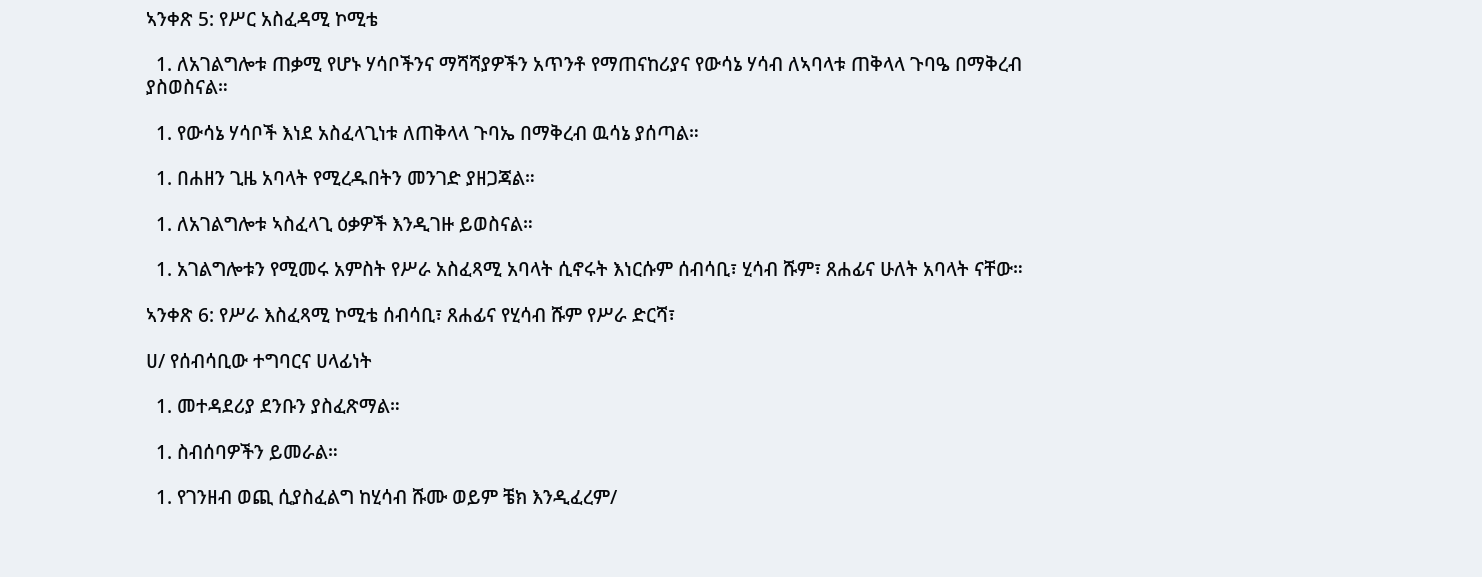ኣንቀጽ 5: የሥር አስፈዳሚ ኮሚቴ

  1. ለአገልግሎቱ ጠቃሚ የሆኑ ሃሳቦችንና ማሻሻያዎችን አጥንቶ የማጠናከሪያና የውሳኔ ሃሳብ ለኣባላቱ ጠቅላላ ጉባዔ በማቅረብ ያስወስናል።

  1. የውሳኔ ሃሳቦች እነደ አስፈላጊነቱ ለጠቅላላ ጉባኤ በማቅረብ ዉሳኔ ያሰጣል።

  1. በሐዘን ጊዜ አባላት የሚረዱበትን መንገድ ያዘጋጃል።

  1. ለአገልግሎቱ ኣስፈላጊ ዕቃዎች እንዲገዙ ይወስናል።

  1. አገልግሎቱን የሚመሩ አምስት የሥራ አስፈጻሚ አባላት ሲኖሩት እነርሱም ሰብሳቢ፣ ሂሳብ ሹም፣ ጸሐፊና ሁለት አባላት ናቸው።

ኣንቀጽ 6: የሥራ እስፈጻሚ ኮሚቴ ሰብሳቢ፣ ጸሐፊና የሂሳብ ሹም የሥራ ድርሻ፣

ሀ/ የሰብሳቢው ተግባርና ሀላፊነት

  1. መተዳደሪያ ደንቡን ያስፈጽማል።

  1. ስብሰባዎችን ይመራል።

  1. የገንዘብ ወጪ ሲያስፈልግ ከሂሳብ ሹሙ ወይም ቼክ እንዲፈረም/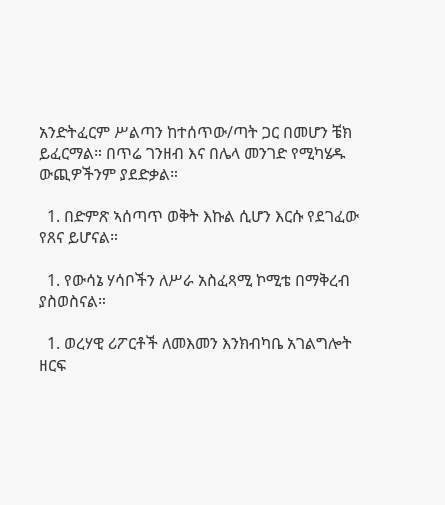አንድትፈርም ሥልጣን ከተሰጥው/ጣት ጋር በመሆን ቼክ ይፈርማል። በጥሬ ገንዘብ እና በሌላ መንገድ የሚካሄዱ ውጪዎችንም ያደድቃል።

  1. በድምጽ ኣሰጣጥ ወቅት እኩል ሲሆን እርሱ የደገፈው የጸና ይሆናል።

  1. የውሳኔ ሃሳቦችን ለሥራ አስፈጻሚ ኮሚቴ በማቅረብ ያስወስናል።

  1. ወረሃዊ ሪፖርቶች ለመእመን እንክብካቤ አገልግሎት ዘርፍ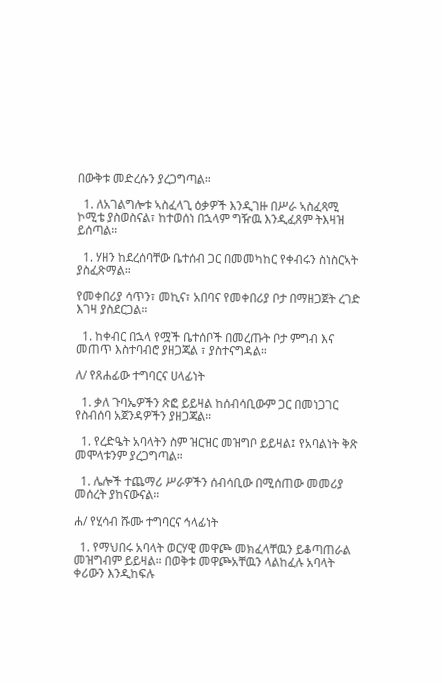በውቅቱ መድረሱን ያረጋግጣል።

  1. ለአገልግሎቱ ኣስፈላጊ ዕቃዎች እንዲገዙ በሥራ ኣስፈጻሚ ኮሚቴ ያስወስናል፣ ከተወሰነ በኋላም ግዥዉ እንዲፈጸም ትእዛዝ ይሰጣል።

  1. ሃዘን ከደረሰባቸው ቤተሰብ ጋር በመመካከር የቀብሩን ስነስርኣት ያስፈጽማል።

የመቀበሪያ ሳጥን፣ መኪና፣ አበባና የመቀበሪያ ቦታ በማዘጋጀት ረገድ እገዛ ያስደርጋል።

  1. ከቀብር በኋላ የሟች ቤተሰቦች በመረጡት ቦታ ምግብ እና መጠጥ እስተባብሮ ያዘጋጃል ፣ ያስተናግዳል።

ለ/ የጸሐፊው ተግባርና ሀላፊነት

  1. ቃለ ጉባኤዎችን ጽፎ ይይዛል ከሰብሳቢውም ጋር በመነጋገር የስብሰባ አጀንዳዎችን ያዘጋጃል።

  1. የረድዔት አባላትን ስም ዝርዝር መዝግቦ ይይዛል፤ የአባልነት ቅጽ መሞላቱንም ያረጋግጣል።

  1. ሌሎች ተጨማሪ ሥራዎችን ሰብሳቢው በሚሰጠው መመሪያ መሰረት ያከናውናል።

ሐ/ የሂሳብ ሹሙ ተግባርና ኅላፊነት

  1. የማህበሩ አባላት ወርሃዊ መዋጮ መክፈላቸዉን ይቆጣጠራል መዝግብም ይይዛል። በወቅቱ መዋጮአቸዉን ላልከፈሉ አባላት ቀሪውን እንዲከፍሉ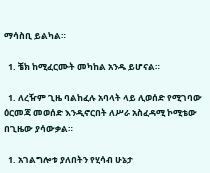ማሳስቢ ይልካል።

  1. ቼክ ከሚፈርሙት መካከል አንዱ ይሆናል።

  1. ለረዥም ጊዜ ባልከፈሉ አባላት ላይ ሊወሰድ የሚገባው ዕርመጃ መወሰድ እንዲኖርበት ለሥራ አስፈዳሚ ኮሚቴው በጊዜው ያሳውቃል።

  1. አገልግሎቱ ያለበትን የሂሳብ ሁኔታ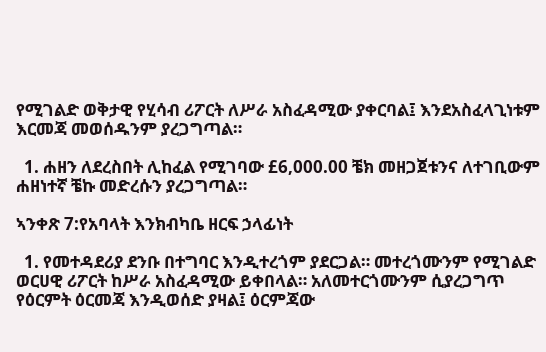የሚገልድ ወቅታዊ የሂሳብ ሪፖርት ለሥራ አስፈዳሚው ያቀርባል፤ እንደአስፈላጊነቱም እርመጃ መወሰዱንም ያረጋግጣል።

  1. ሐዘን ለደረስበት ሊከፈል የሚገባው £6,000.00 ቼክ መዘጋጀቱንና ለተገቢውም ሐዘነተኛ ቼኩ መድረሱን ያረጋግጣል።

ኣንቀጽ 7:የአባላት እንክብካቤ ዘርፍ ኃላፊነት

  1. የመተዳደሪያ ደንቡ በተግባር እንዲተረጎም ያደርጋል። መተረጎሙንም የሚገልድ ወርሀዊ ሪፖርት ከሥራ አስፈዳሚው ይቀበላል። አለመተርጎሙንም ሲያረጋግጥ የዕርምት ዕርመጃ እንዲወሰድ ያዛል፤ ዕርምጃው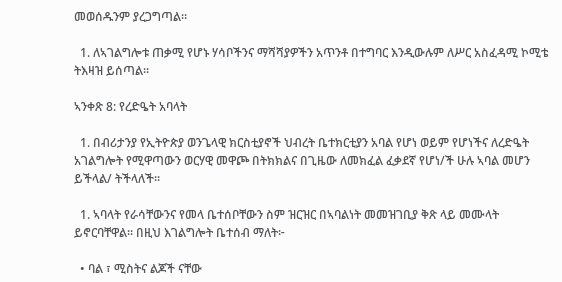መወሰዱንም ያረጋግጣል።

  1. ለኣገልግሎቱ ጠቃሚ የሆኑ ሃሳቦችንና ማሻሻያዎችን አጥንቶ በተግባር እንዲውሉም ለሥር አስፈዳሚ ኮሚቴ ትእዛዝ ይሰጣል።

ኣንቀጽ 8: የረድዔት አባላት

  1. በብሪታንያ የኢትዮጵያ ወንጌላዊ ክርስቲያኖች ህብረት ቤተክርቲያን አባል የሆነ ወይም የሆነችና ለረድዔት አገልግሎት የሚዋጣውን ወርሃዊ መዋጮ በትክክልና በጊዜው ለመክፈል ፈቃደኛ የሆነ/ች ሁሉ ኣባል መሆን ይችላል/ ትችላለች።

  1. ኣባላት የራሳቸውንና የመላ ቤተሰቦቸውን ስም ዝርዝር በኣባልነት መመዝገቢያ ቅጽ ላይ መሙላት ይኖርባቸዋል። በዚህ እገልግሎት ቤተሰብ ማለት፦

  • ባል ፣ ሚስትና ልጆች ናቸው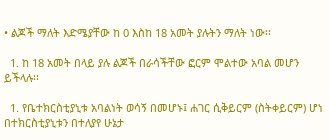• ልጆች ማለት እድሜያቸው ከ 0 እስከ 18 አመት ያሉትን ማለት ነው፡፡

  1. ከ 18 አመት በላይ ያሉ ልጆች በራሳችቸው ፎርም ሞልተው አባል መሆን ይችላሉ፡፡

  1. የቤተክርስቲያኒቱ አባልነት ወሳኝ በመሆኑ፤ ሐገር ሲቅይርም (ስትቀይርም) ሆነ በተክርስቲያኒቱን በተለያየ ሁኔታ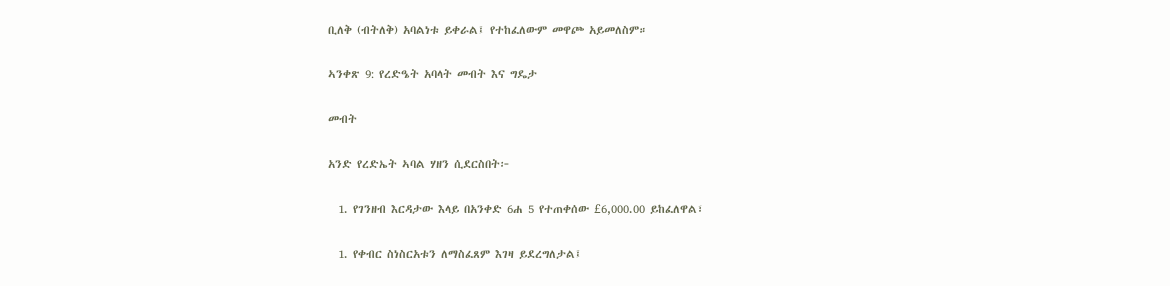ቢለቅ (ብትለቅ) አባልነቱ ይቀራል፤ የተከፈለውም መዋጮ አይመለስም።

ኣንቀጽ 9: የረድዔት አባላት መብት እና ግዴታ

መብት

አንድ የረድኤት ኣባል ሃዘን ሲደርስበት፦

  1. የገንዘብ እርዳታው እላይ በአንቀድ 6ሐ 5 የተጠቀሰው £6,000.00 ይከፈለዋል፣

  1. የቀብር ስነስርአቱን ለማስፈጸም እገዛ ይደረግለታል፤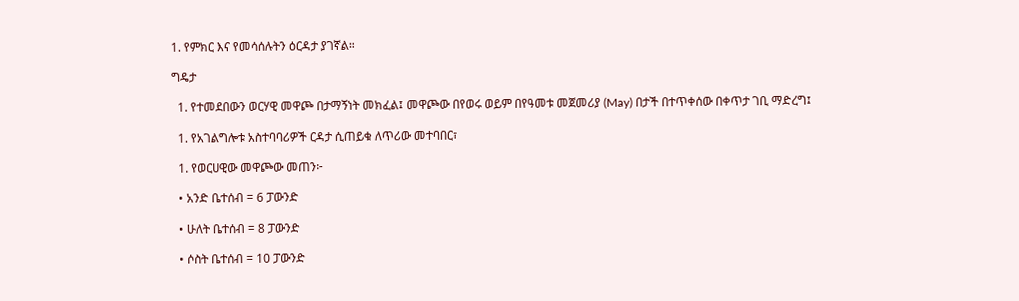1. የምክር እና የመሳሰሉትን ዕርዳታ ያገኛል።

ግዴታ

  1. የተመደበውን ወርሃዊ መዋጮ በታማኝነት መክፈል፤ መዋጮው በየወሩ ወይም በየዓመቱ መጀመሪያ (May) በታች በተጥቀሰው በቀጥታ ገቢ ማድረግ፤

  1. የአገልግሎቱ አስተባባሪዎች ርዳታ ሲጠይቁ ለጥሪው መተባበር፣

  1. የወርሀዊው መዋጮው መጠን፦

  • አንድ ቤተሰብ = 6 ፓውንድ

  • ሁለት ቤተሰብ = 8 ፓውንድ

  • ሶስት ቤተሰብ = 10 ፓውንድ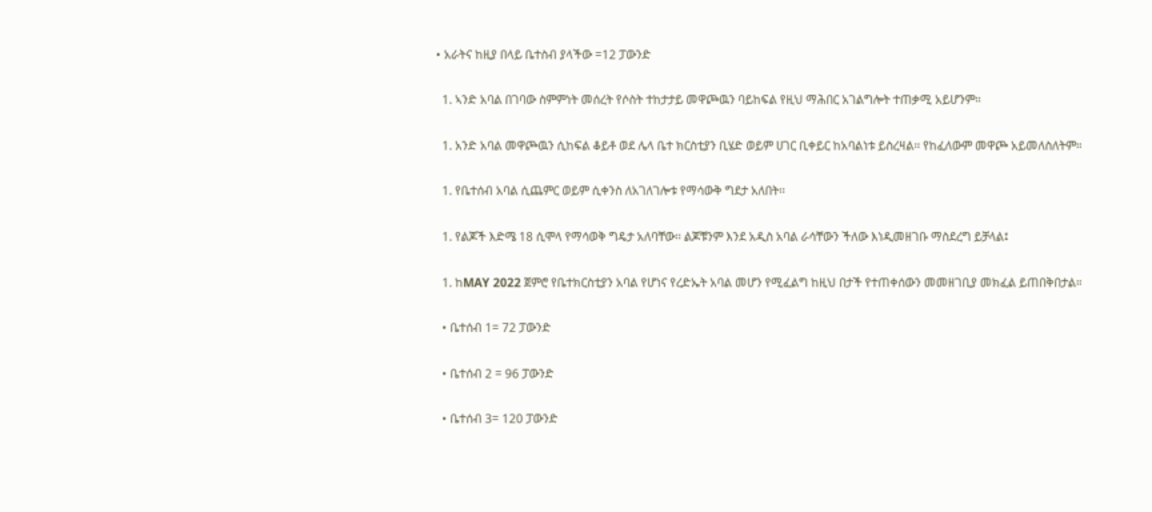• አራትና ከዚያ በላይ ቤተስብ ያላችው =12 ፓውንድ

  1. ኣንድ አባል በገባው ስምምነት መሰረት የሶስት ተከታታይ መዋጮዉን ባይከፍል የዚህ ማሕበር አገልግሎት ተጠቃሚ አይሆንም።

  1. አንድ አባል መዋጮዉን ሲከፍል ቆይቶ ወደ ሌላ ቤተ ክርስቲያን ቢሄድ ወይም ሀገር ቢቀይር ከአባልነቱ ይስረዛል፡፡ የከፈለውም መዋጮ አይመለስለትም።

  1. የቤተሰብ አባል ሲጨምር ወይም ሲቀንስ ለአገለገሎቱ የማሳውቅ ግደታ አለበት፡፡

  1. የልጆች እድሜ 18 ሲሞላ የማሳወቅ ግዴታ አለባቸው፡፡ ልጆቹንም እንደ አዲስ አባል ራሳቸውን ችለው እነዲመዘገቡ ማስደረግ ይቻላል፤

  1. ከMAY 2022 ጀምሮ የቤተክርስቲያን አባል የሆነና የረድኤት አባል መሆን የሚፈልግ ከዚህ በታች የተጠቀሰውን መመዘገቢያ መክፈል ይጠበቅበታል።

  • ቤተሰብ 1= 72 ፓውንድ

  • ቤተሰብ 2 = 96 ፓውንድ

  • ቤተሰብ 3= 120 ፓውንድ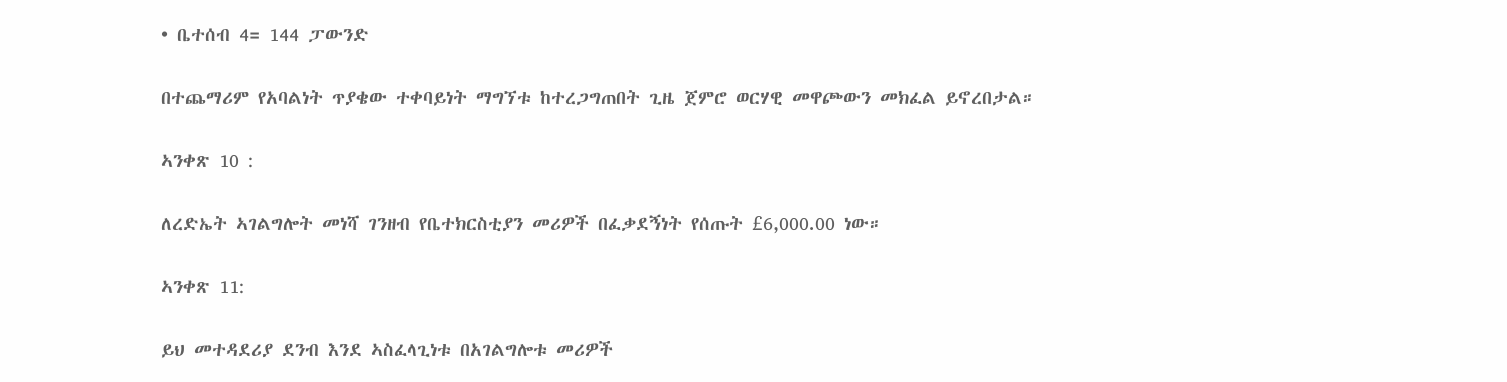• ቤተሰብ 4= 144 ፓውንድ

በተጨማሪም የአባልነት ጥያቄው ተቀባይነት ማግኘቱ ከተረጋግጠበት ጊዜ ጀምሮ ወርሃዊ መዋጮውን መክፈል ይኖረበታል።

ኣንቀጽ 10 :

ለረድኤት ኣገልግሎት መነሻ ገንዘብ የቤተክርስቲያን መሪዎች በፈቃደኝነት የሰጡት £6,000.00 ነው።

ኣንቀጽ 11:

ይህ መተዳደሪያ ደንብ እንደ ኣስፈላጊነቱ በአገልግሎቱ መሪዎች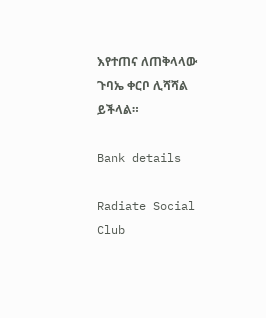እየተጠና ለጠቅላላው ጉባኤ ቀርቦ ሊሻሻል ይችላል።

Bank details

Radiate Social Club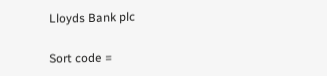Lloyds Bank plc

Sort code =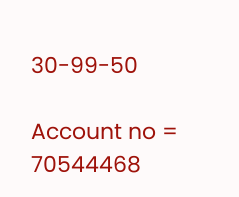30-99-50

Account no = 70544468